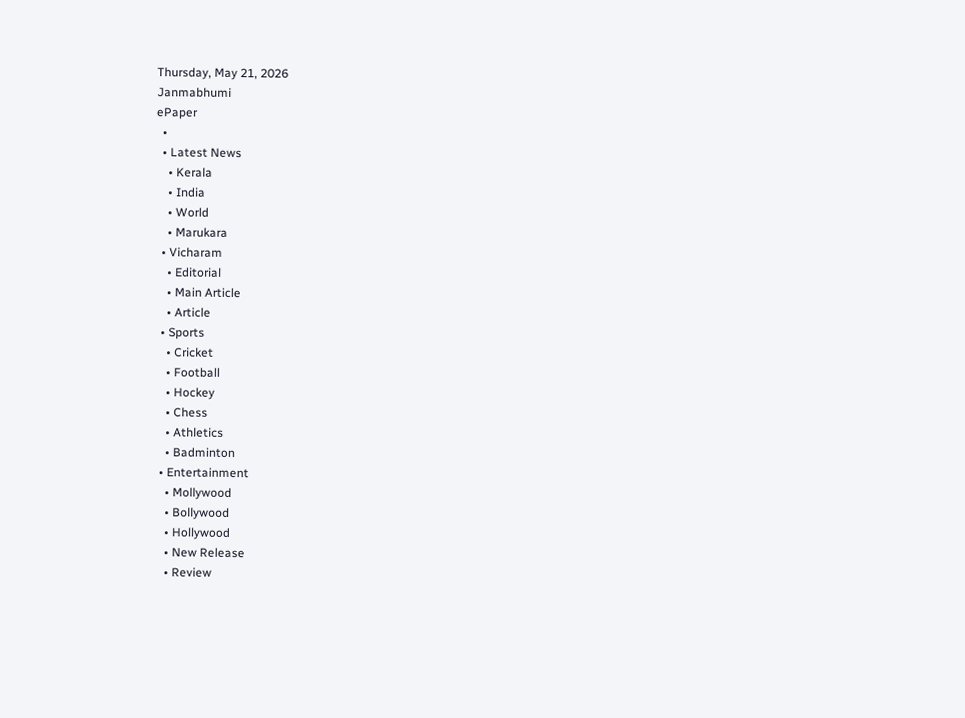Thursday, May 21, 2026
Janmabhumi
ePaper
  •
  • Latest News
    • Kerala
    • India
    • World
    • Marukara
  • Vicharam
    • Editorial
    • Main Article
    • Article
  • Sports
    • Cricket
    • Football
    • Hockey
    • Chess
    • Athletics
    • Badminton
  • Entertainment
    • Mollywood
    • Bollywood
    • Hollywood
    • New Release
    • Review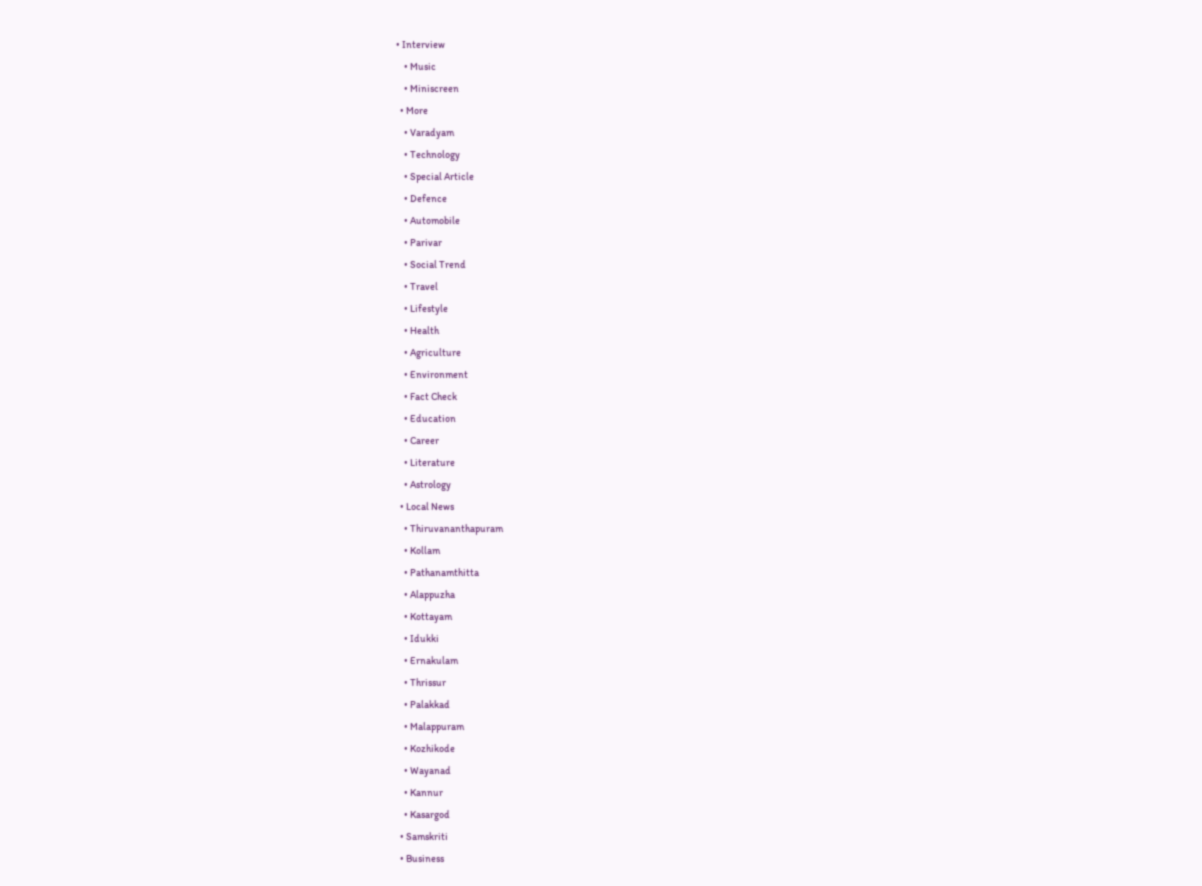• Interview
    • Music
    • Miniscreen
  • More
    • Varadyam
    • Technology
    • Special Article
    • Defence
    • Automobile
    • Parivar
    • Social Trend
    • Travel
    • Lifestyle
    • Health
    • Agriculture
    • Environment
    • Fact Check
    • Education
    • Career
    • Literature
    • Astrology
  • Local News
    • Thiruvananthapuram
    • Kollam
    • Pathanamthitta
    • Alappuzha
    • Kottayam
    • Idukki
    • Ernakulam
    • Thrissur
    • Palakkad
    • Malappuram
    • Kozhikode
    • Wayanad
    • Kannur
    • Kasargod
  • Samskriti
  • Business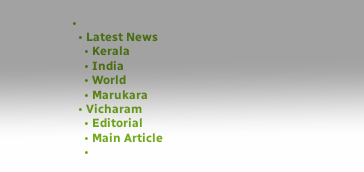•
  • Latest News
    • Kerala
    • India
    • World
    • Marukara
  • Vicharam
    • Editorial
    • Main Article
    •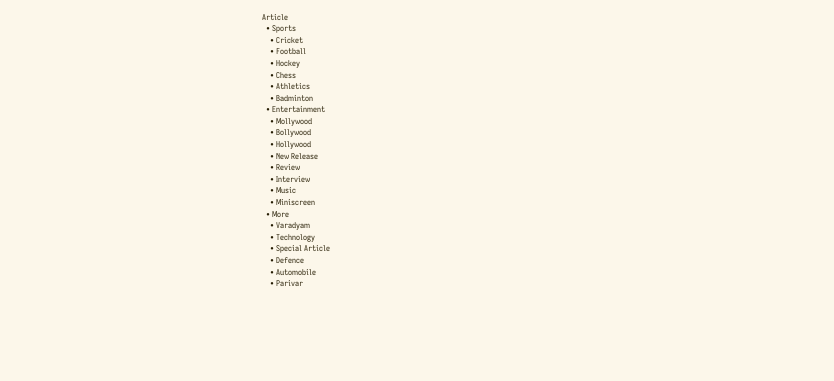Article
  • Sports
    • Cricket
    • Football
    • Hockey
    • Chess
    • Athletics
    • Badminton
  • Entertainment
    • Mollywood
    • Bollywood
    • Hollywood
    • New Release
    • Review
    • Interview
    • Music
    • Miniscreen
  • More
    • Varadyam
    • Technology
    • Special Article
    • Defence
    • Automobile
    • Parivar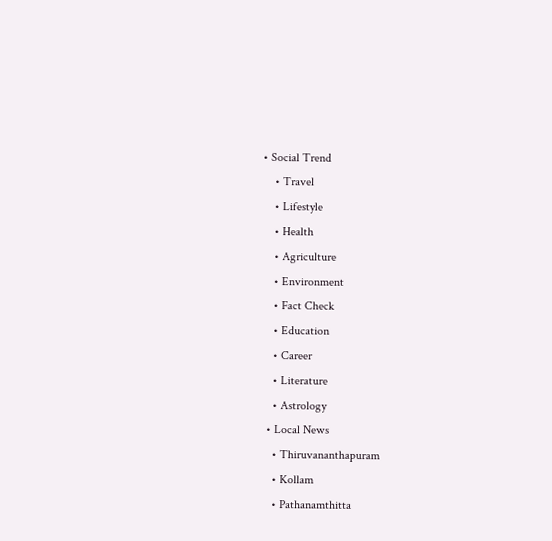• Social Trend
    • Travel
    • Lifestyle
    • Health
    • Agriculture
    • Environment
    • Fact Check
    • Education
    • Career
    • Literature
    • Astrology
  • Local News
    • Thiruvananthapuram
    • Kollam
    • Pathanamthitta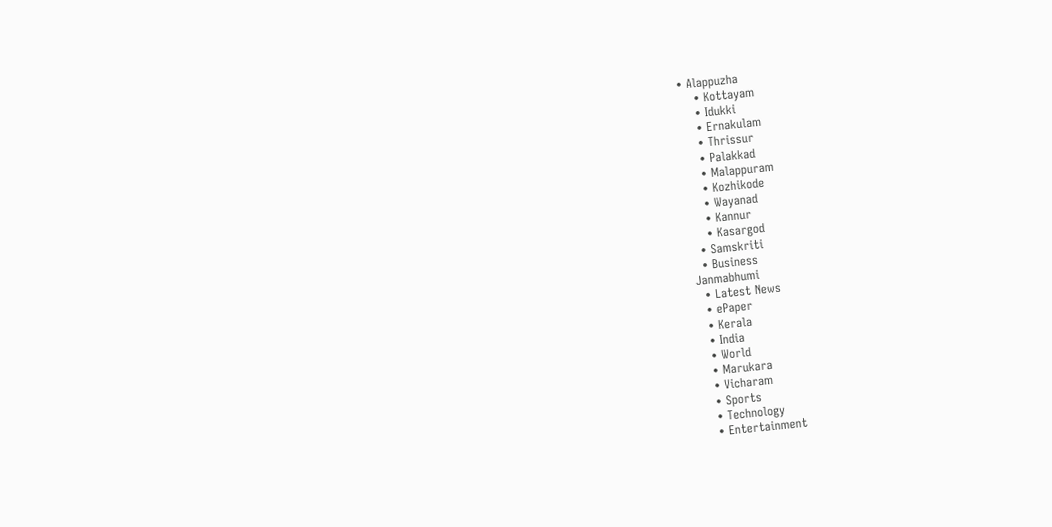• Alappuzha
    • Kottayam
    • Idukki
    • Ernakulam
    • Thrissur
    • Palakkad
    • Malappuram
    • Kozhikode
    • Wayanad
    • Kannur
    • Kasargod
  • Samskriti
  • Business
Janmabhumi
  • Latest News
  • ePaper
  • Kerala
  • India
  • World
  • Marukara
  • Vicharam
  • Sports
  • Technology
  • Entertainment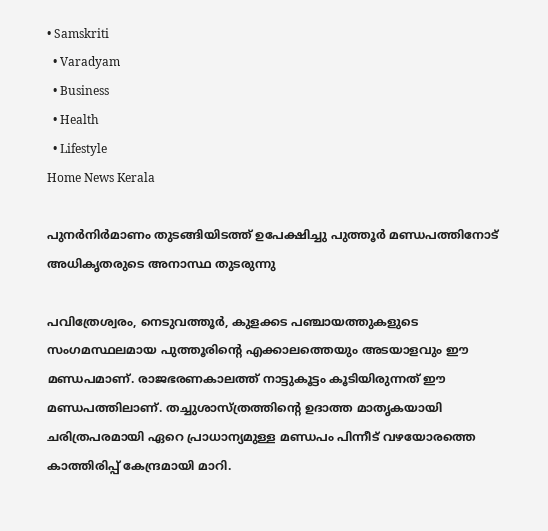• Samskriti
  • Varadyam
  • Business
  • Health
  • Lifestyle
Home News Kerala

പുനര്‍നിര്‍മാണം തുടങ്ങിയിടത്ത് ഉപേക്ഷിച്ചു പുത്തൂര്‍ മണ്ഡപത്തിനോട് അധികൃതരുടെ അനാസ്ഥ തുടരുന്നു

പവിത്രേശ്വരം, നെടുവത്തൂര്‍, കുളക്കട പഞ്ചായത്തുകളുടെ സംഗമസ്ഥലമായ പുത്തൂരിന്റെ എക്കാലത്തെയും അടയാളവും ഈ മണ്ഡപമാണ്. രാജഭരണകാലത്ത് നാട്ടുകൂട്ടം കൂടിയിരുന്നത് ഈ മണ്ഡപത്തിലാണ്. തച്ചുശാസ്ത്രത്തിന്റെ ഉദാത്ത മാതൃകയായി ചരിത്രപരമായി ഏറെ പ്രാധാന്യമുള്ള മണ്ഡപം പിന്നീട് വഴയോരത്തെ കാത്തിരിപ്പ് കേന്ദ്രമായി മാറി.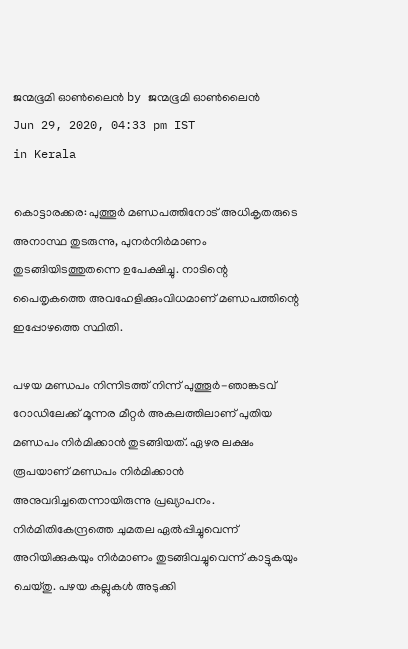ജന്മഭൂമി ഓണ്‍ലൈന്‍ by ജന്മഭൂമി ഓണ്‍ലൈന്‍
Jun 29, 2020, 04:33 pm IST
in Kerala

കൊട്ടാരക്കര: പുത്തൂര്‍ മണ്ഡപത്തിനോട് അധികൃതരുടെ അനാസ്ഥ തുടരുന്നു, പുനര്‍നിര്‍മാണം തുടങ്ങിയിടത്തുതന്നെ ഉപേക്ഷിച്ചു. നാടിന്റെ പൈതൃകത്തെ അവഹേളിക്കുംവിധമാണ് മണ്ഡപത്തിന്റെ ഇപ്പോഴത്തെ സ്ഥിതി.

പഴയ മണ്ഡപം നിന്നിടത്ത് നിന്ന് പുത്തൂര്‍-ഞാങ്കടവ് റോഡിലേക്ക് മൂന്നര മീറ്റര്‍ അകലത്തിലാണ് പുതിയ മണ്ഡപം നിര്‍മിക്കാന്‍ തുടങ്ങിയത്. ഏഴര ലക്ഷം രൂപയാണ് മണ്ഡപം നിര്‍മിക്കാന്‍ അനുവദിച്ചതെന്നായിരുന്നു പ്രഖ്യാപനം. നിര്‍മിതികേന്ദ്രത്തെ ചുമതല ഏല്‍പ്പിച്ചുവെന്ന് അറിയിക്കുകയും നിര്‍മാണം തുടങ്ങിവച്ചുവെന്ന് കാട്ടുകയും ചെയ്തു. പഴയ കല്ലുകള്‍ അടുക്കി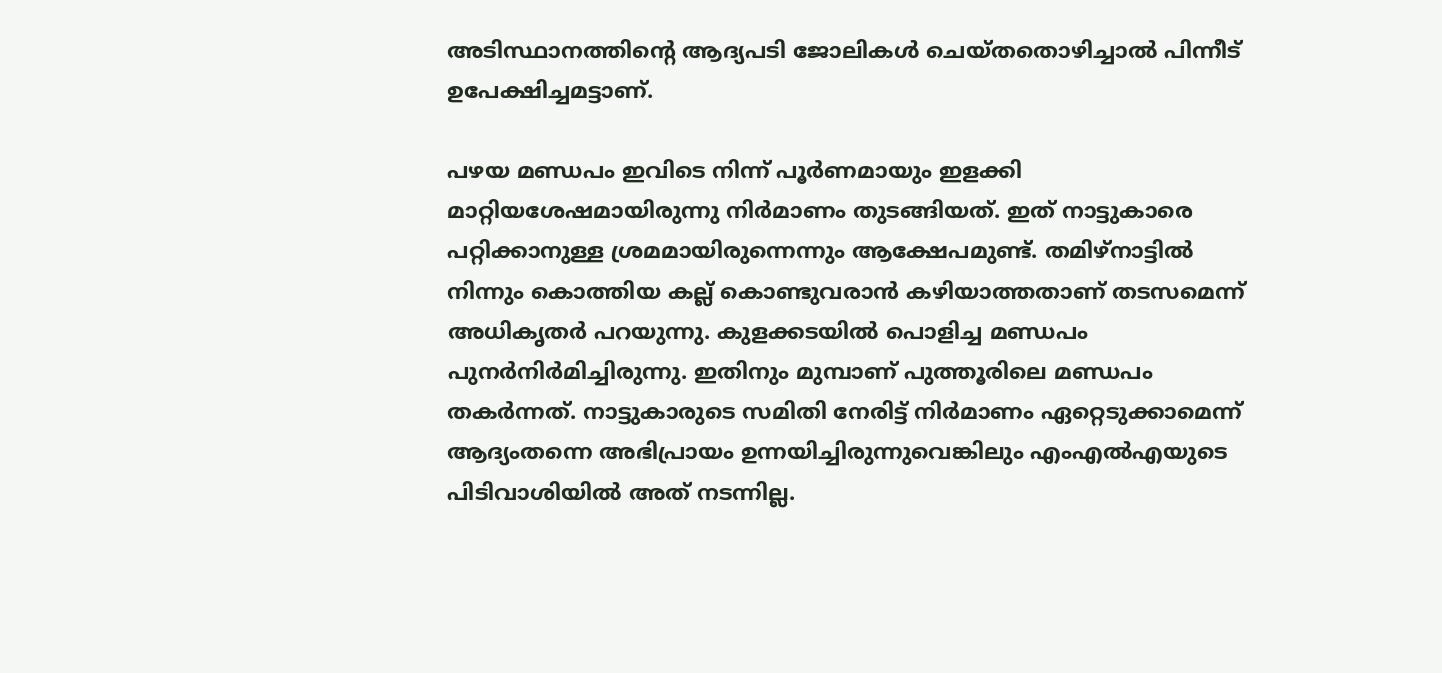അടിസ്ഥാനത്തിന്റെ ആദ്യപടി ജോലികള്‍ ചെയ്തതൊഴിച്ചാല്‍ പിന്നീട് ഉപേക്ഷിച്ചമട്ടാണ്.

പഴയ മണ്ഡപം ഇവിടെ നിന്ന് പൂര്‍ണമായും ഇളക്കി മാറ്റിയശേഷമായിരുന്നു നിര്‍മാണം തുടങ്ങിയത്. ഇത് നാട്ടുകാരെ പറ്റിക്കാനുള്ള ശ്രമമായിരുന്നെന്നും ആക്ഷേപമുണ്ട്. തമിഴ്‌നാട്ടില്‍ നിന്നും കൊത്തിയ കല്ല് കൊണ്ടുവരാന്‍ കഴിയാത്തതാണ് തടസമെന്ന് അധികൃതര്‍ പറയുന്നു. കുളക്കടയില്‍ പൊളിച്ച മണ്ഡപം പുനര്‍നിര്‍മിച്ചിരുന്നു. ഇതിനും മുമ്പാണ് പുത്തൂരിലെ മണ്ഡപം തകര്‍ന്നത്. നാട്ടുകാരുടെ സമിതി നേരിട്ട് നിര്‍മാണം ഏറ്റെടുക്കാമെന്ന് ആദ്യംതന്നെ അഭിപ്രായം ഉന്നയിച്ചിരുന്നുവെങ്കിലും എംഎല്‍എയുടെ പിടിവാശിയില്‍ അത് നടന്നില്ല.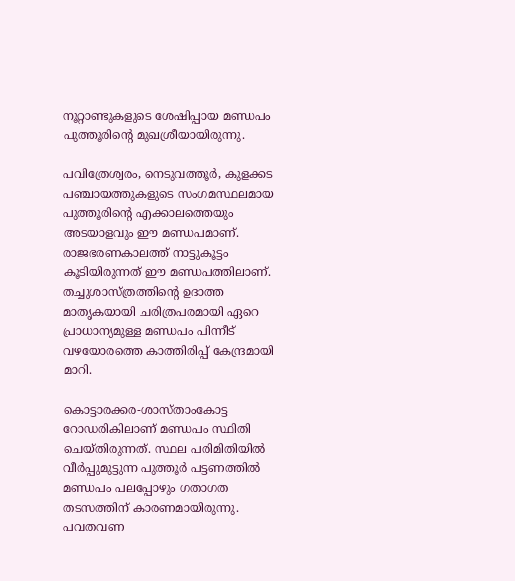നൂറ്റാണ്ടുകളുടെ ശേഷിപ്പായ മണ്ഡപം പുത്തൂരിന്റെ മുഖശ്രീയായിരുന്നു.

പവിത്രേശ്വരം, നെടുവത്തൂര്‍, കുളക്കട പഞ്ചായത്തുകളുടെ സംഗമസ്ഥലമായ പുത്തൂരിന്റെ എക്കാലത്തെയും അടയാളവും ഈ മണ്ഡപമാണ്. രാജഭരണകാലത്ത് നാട്ടുകൂട്ടം കൂടിയിരുന്നത് ഈ മണ്ഡപത്തിലാണ്. തച്ചുശാസ്ത്രത്തിന്റെ ഉദാത്ത മാതൃകയായി ചരിത്രപരമായി ഏറെ പ്രാധാന്യമുള്ള മണ്ഡപം പിന്നീട് വഴയോരത്തെ കാത്തിരിപ്പ് കേന്ദ്രമായി മാറി.

കൊട്ടാരക്കര-ശാസ്താംകോട്ട റോഡരികിലാണ് മണ്ഡപം സ്ഥിതി ചെയ്തിരുന്നത്. സ്ഥല പരിമിതിയില്‍ വീര്‍പ്പുമുട്ടുന്ന പുത്തൂര്‍ പട്ടണത്തില്‍ മണ്ഡപം പലപ്പോഴും ഗതാഗത തടസത്തിന് കാരണമായിരുന്നു. പവതവണ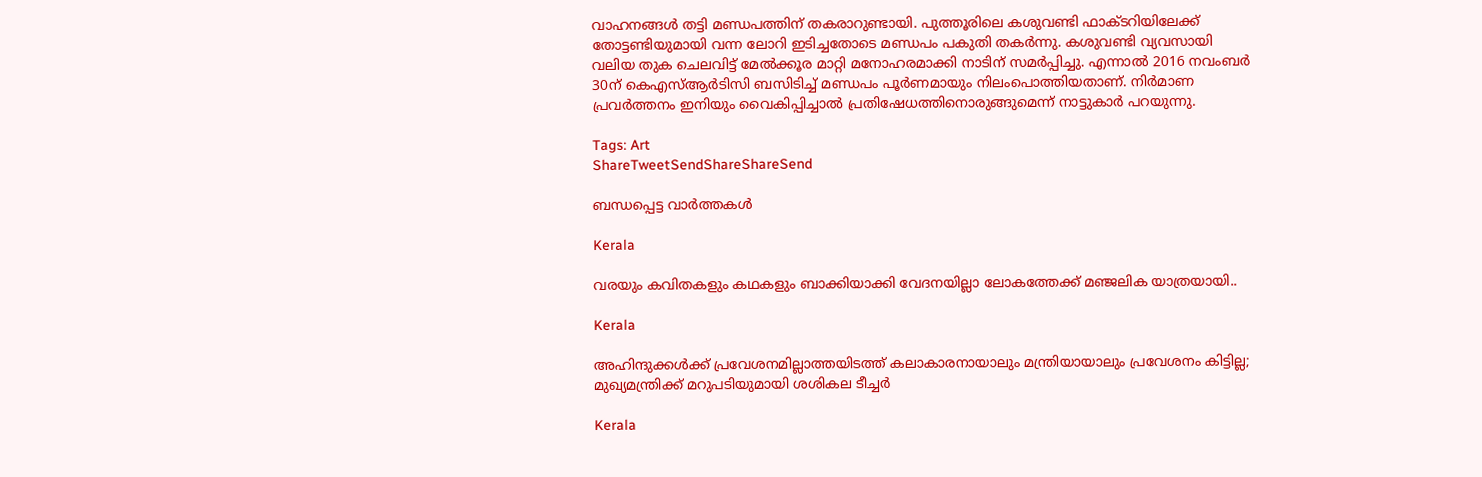വാഹനങ്ങള്‍ തട്ടി മണ്ഡപത്തിന് തകരാറുണ്ടായി. പുത്തൂരിലെ കശുവണ്ടി ഫാക്ടറിയിലേക്ക് തോട്ടണ്ടിയുമായി വന്ന ലോറി ഇടിച്ചതോടെ മണ്ഡപം പകുതി തകര്‍ന്നു. കശുവണ്ടി വ്യവസായി വലിയ തുക ചെലവിട്ട് മേല്‍ക്കൂര മാറ്റി മനോഹരമാക്കി നാടിന് സമര്‍പ്പിച്ചു. എന്നാല്‍ 2016 നവംബര്‍ 30ന് കെഎസ്ആര്‍ടിസി ബസിടിച്ച് മണ്ഡപം പൂര്‍ണമായും നിലംപൊത്തിയതാണ്. നിര്‍മാണ പ്രവര്‍ത്തനം ഇനിയും വൈകിപ്പിച്ചാല്‍ പ്രതിഷേധത്തിനൊരുങ്ങുമെന്ന് നാട്ടുകാര്‍ പറയുന്നു.

Tags: Art
ShareTweetSendShareShareSend

ബന്ധപ്പെട്ട വാര്‍ത്തകള്‍

Kerala

വരയും കവിതകളും കഥകളും ബാക്കിയാക്കി വേദനയില്ലാ ലോകത്തേക്ക് മഞ്ജലിക യാത്രയായി..

Kerala

അഹിന്ദുക്കൾക്ക് പ്രവേശനമില്ലാത്തയിടത്ത് കലാകാരനായാലും മന്ത്രിയായാലും പ്രവേശനം കിട്ടില്ല; മുഖ്യമന്ത്രിക്ക് മറുപടിയുമായി ശശികല ടീച്ചർ

Kerala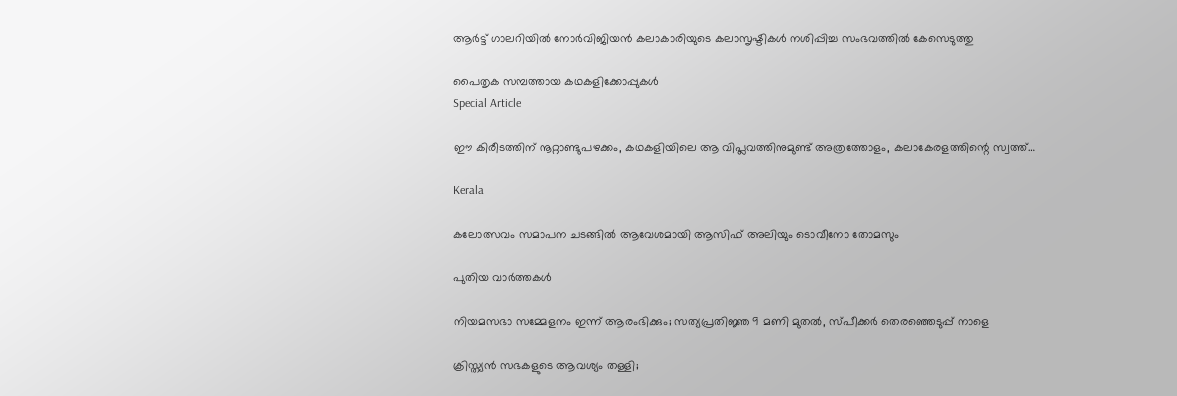ആര്‍ട്ട് ഗാലറിയില്‍ നോര്‍വിജിയന്‍ കലാകാരിയുടെ കലാസൃഷ്ടികള്‍ നശിപ്പിച്ച സംഭവത്തില്‍ കേസെടുത്തു

പൈതൃക സമ്പത്തായ കഥകളിക്കോപ്പുകൾ
Special Article

ഈ കിരീടത്തിന് നൂറ്റാണ്ടുപഴക്കം, കഥകളിയിലെ ആ വിപ്ലവത്തിനുമുണ്ട് അത്രത്തോളം, കലാകേരളത്തിന്റെ സ്വത്ത്…

Kerala

കലോത്സവം സമാപന ചടങ്ങില്‍ ആവേശമായി ആസിഫ് അലിയും ടൊവീനോ തോമസും

പുതിയ വാര്‍ത്തകള്‍

നിയമസഭാ സമ്മേളനം ഇന്ന് ആരംഭിക്കും; സത്യപ്രതിജ്ഞ 9 മണി മുതല്‍, സ്പീക്കര്‍ തെരഞ്ഞെടുപ്പ് നാളെ

ക്രിസ്ത്യന്‍ സഭകളുടെ ആവശ്യം തള്ളി;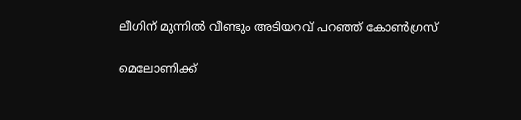ലീഗിന് മുന്നില്‍ വീണ്ടും അടിയറവ് പറഞ്ഞ് കോണ്‍ഗ്രസ്

മെലോണിക്ക്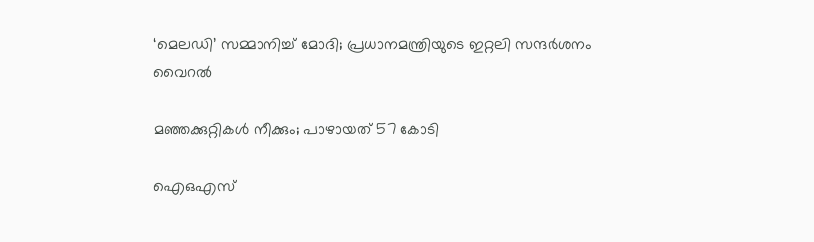‘മെലഡി’ സമ്മാനിച്ച് മോദി; പ്രധാനമന്ത്രിയുടെ ഇറ്റലി സന്ദര്‍ശനം വൈറല്‍

മഞ്ഞക്കുറ്റികള്‍ നീക്കും; പാഴായത് 57 കോടി

ഐഒഎസ്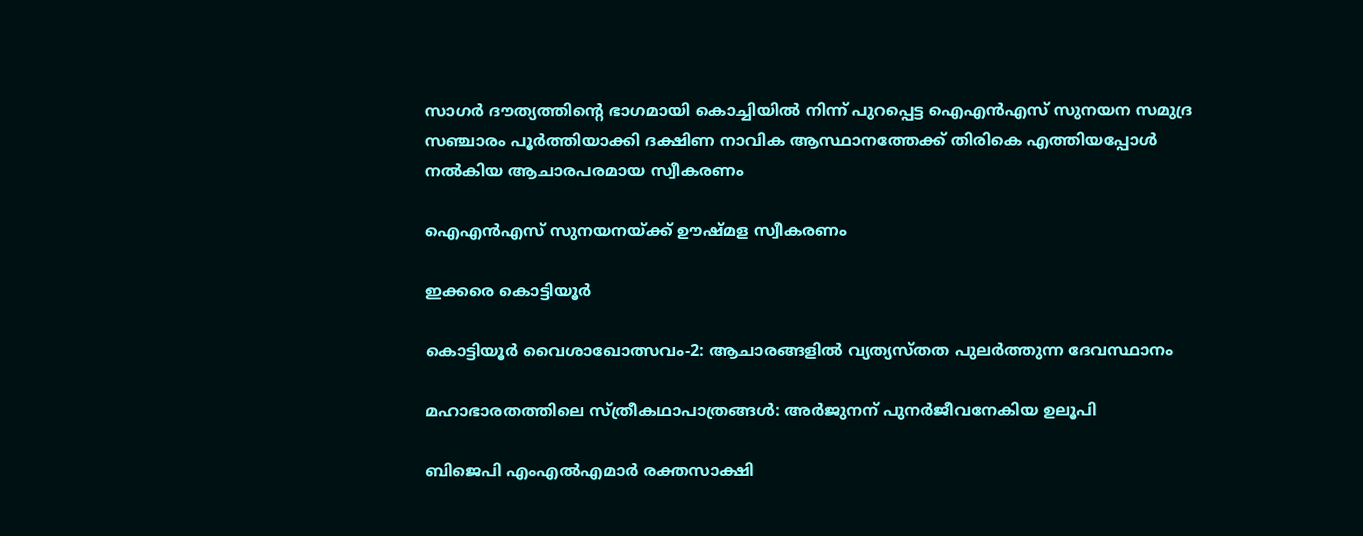സാഗര്‍ ദൗത്യത്തിന്റെ ഭാഗമായി കൊച്ചിയില്‍ നിന്ന് പുറപ്പെട്ട ഐഎന്‍എസ് സുനയന സമുദ്ര സഞ്ചാരം പൂര്‍ത്തിയാക്കി ദക്ഷിണ നാവിക ആസ്ഥാനത്തേക്ക് തിരികെ എത്തിയപ്പോള്‍ നല്‍കിയ ആചാരപരമായ സ്വീകരണം

ഐഎന്‍എസ് സുനയനയ്‌ക്ക് ഊഷ്മള സ്വീകരണം

ഇക്കരെ കൊട്ടിയൂര്‍

കൊട്ടിയൂര്‍ വൈശാഖോത്സവം-2: ആചാരങ്ങളില്‍ വ്യത്യസ്തത പുലര്‍ത്തുന്ന ദേവസ്ഥാനം

മഹാഭാരതത്തിലെ സ്ത്രീകഥാപാത്രങ്ങള്‍: അര്‍ജുനന് പുനര്‍ജീവനേകിയ ഉലൂപി

ബിജെപി എംഎല്‍എമാര്‍ രക്തസാക്ഷി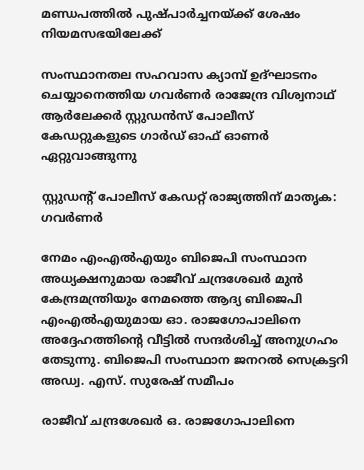മണ്ഡപത്തില്‍ പുഷ്പാര്‍ച്ചനയ്‌ക്ക് ശേഷം നിയമസഭയിലേക്ക്

സംസ്ഥാനതല സഹവാസ ക്യാമ്പ് ഉദ്ഘാടനം ചെയ്യാനെത്തിയ ഗവര്‍ണര്‍ രാജേന്ദ്ര വിശ്വനാഥ് ആര്‍ലേക്കര്‍ സ്റ്റുഡന്‍സ് പോലീസ് കേഡറ്റുകളുടെ ഗാര്‍ഡ് ഓഫ് ഓണര്‍ ഏറ്റുവാങ്ങുന്നു

സ്റ്റുഡന്റ് പോലീസ് കേഡറ്റ് രാജ്യത്തിന് മാതൃക: ഗവര്‍ണര്‍

നേമം എംഎല്‍എയും ബിജെപി സംസ്ഥാന അധ്യക്ഷനുമായ രാജീവ് ചന്ദ്രശേഖര്‍ മുന്‍ കേന്ദ്രമന്ത്രിയും നേമത്തെ ആദ്യ ബിജെപി എംഎല്‍എയുമായ ഓ. രാജഗോപാലിനെ അദ്ദേഹത്തിന്റെ വീട്ടില്‍ സന്ദര്‍ശിച്ച് അനുഗ്രഹം തേടുന്നു. ബിജെപി സംസ്ഥാന ജനറല്‍ സെക്രട്ടറി അഡ്വ. എസ്. സുരേഷ് സമീപം

രാജീവ് ചന്ദ്രശേഖര്‍ ഒ. രാജഗോപാലിനെ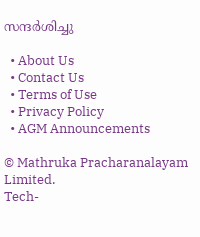സന്ദര്‍ശിച്ചു

  • About Us
  • Contact Us
  • Terms of Use
  • Privacy Policy
  • AGM Announcements

© Mathruka Pracharanalayam Limited.
Tech-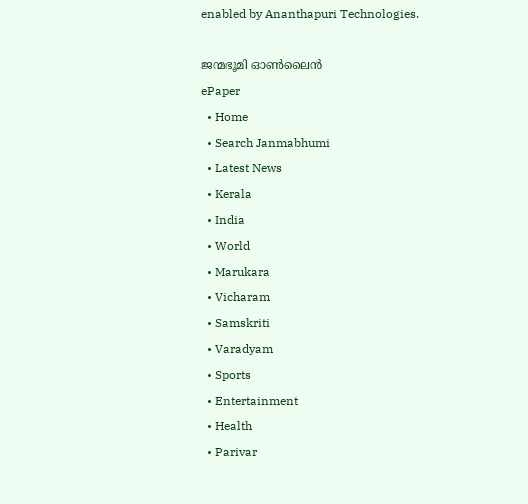enabled by Ananthapuri Technologies.

ജന്മഭൂമി ഓണ്‍ലൈന്‍
ePaper
  • Home
  • Search Janmabhumi
  • Latest News
  • Kerala
  • India
  • World
  • Marukara
  • Vicharam
  • Samskriti
  • Varadyam
  • Sports
  • Entertainment
  • Health
  • Parivar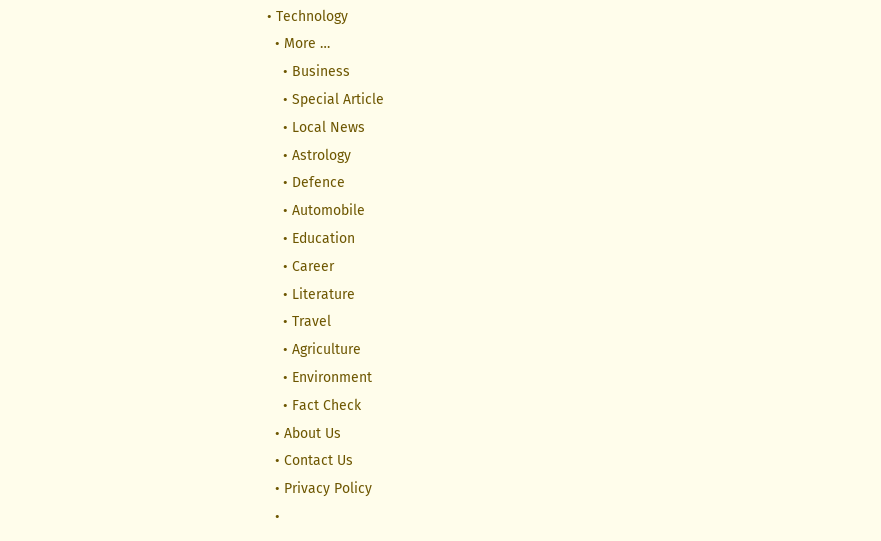• Technology
  • More …
    • Business
    • Special Article
    • Local News
    • Astrology
    • Defence
    • Automobile
    • Education
    • Career
    • Literature
    • Travel
    • Agriculture
    • Environment
    • Fact Check
  • About Us
  • Contact Us
  • Privacy Policy
  •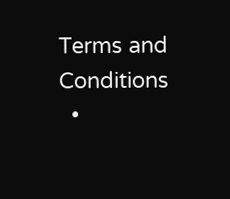Terms and Conditions
  •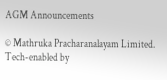AGM Announcements

© Mathruka Pracharanalayam Limited.
Tech-enabled by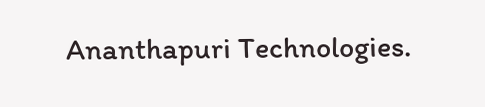Ananthapuri Technologies.